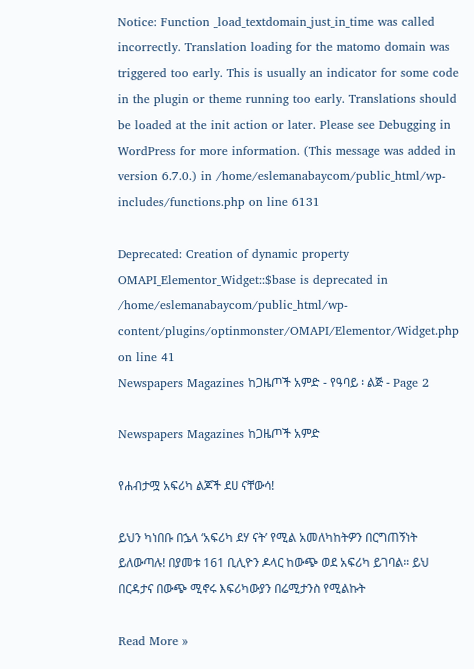Notice: Function _load_textdomain_just_in_time was called incorrectly. Translation loading for the matomo domain was triggered too early. This is usually an indicator for some code in the plugin or theme running too early. Translations should be loaded at the init action or later. Please see Debugging in WordPress for more information. (This message was added in version 6.7.0.) in /home/eslemanabaycom/public_html/wp-includes/functions.php on line 6131

Deprecated: Creation of dynamic property OMAPI_Elementor_Widget::$base is deprecated in /home/eslemanabaycom/public_html/wp-content/plugins/optinmonster/OMAPI/Elementor/Widget.php on line 41
Newspapers Magazines ከጋዜጦች አምድ - የዓባይ ፡ ልጅ - Page 2

Newspapers Magazines ከጋዜጦች አምድ

የሐብታሟ አፍሪካ ልጆች ደሀ ናቸውሳ!

ይህን ካነበቡ በኌላ ‘አፍሪካ ደሃ ናት’ የሚል አመለካከትዎን በርግጠኝነት ይለውጣሉ! በያመቱ 161 ቢሊዮን ዶላር ከውጭ ወደ አፍሪካ ይገባል። ይህ በርዳታና በውጭ ሚኖሩ እፍሪካውያን በሬሚታንስ የሚልኩት

Read More »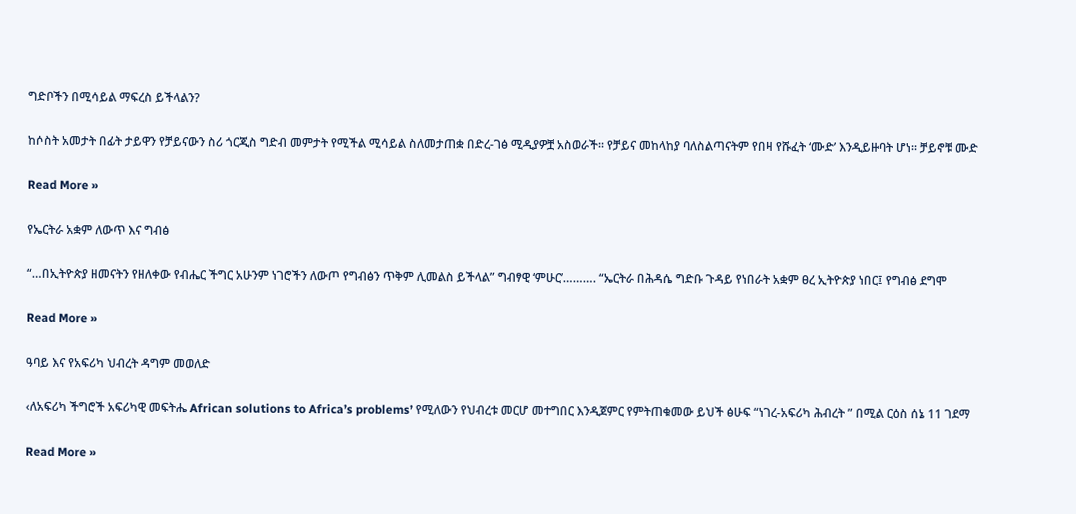ግድቦችን በሚሳይል ማፍረስ ይችላልን?

ከሶስት አመታት በፊት ታይዋን የቻይናውን ስሪ ጎርጂስ ግድብ መምታት የሚችል ሚሳይል ስለመታጠቋ በድረ-ገፅ ሚዲያዎቿ አስወራች። የቻይና መከላከያ ባለስልጣናትም የበዛ የሹፈት ‘ሙድ’ እንዲይዙባት ሆነ። ቻይኖቹ ሙድ

Read More »

የኤርትራ አቋም ለውጥ እና ግብፅ

“…በኢትዮጵያ ዘመናትን የዘለቀው የብሔር ችግር አሁንም ነገሮችን ለውጦ የግብፅን ጥቅም ሊመልስ ይችላል” ግብፃዊ ‘ምሁር’………. “ኤርትራ በሕዳሴ ግድቡ ጉዳይ የነበራት አቋም ፀረ ኢትዮጵያ ነበር፤ የግብፅ ደግሞ

Read More »

ዓባይ እና የአፍሪካ ህብረት ዳግም መወለድ

‹ለአፍሪካ ችግሮች አፍሪካዊ መፍትሔ African solutions to Africa’s problems’ የሚለውን የህብረቱ መርሆ መተግበር እንዲጀምር የምትጠቁመው ይህች ፅሁፍ “ነገረ-አፍሪካ ሕብረት ” በሚል ርዕስ ሰኔ 11 ገደማ

Read More »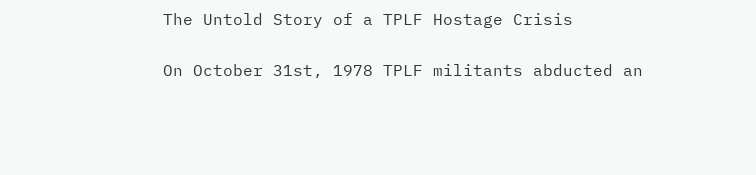The Untold Story of a TPLF Hostage Crisis

On October 31st, 1978 TPLF militants abducted an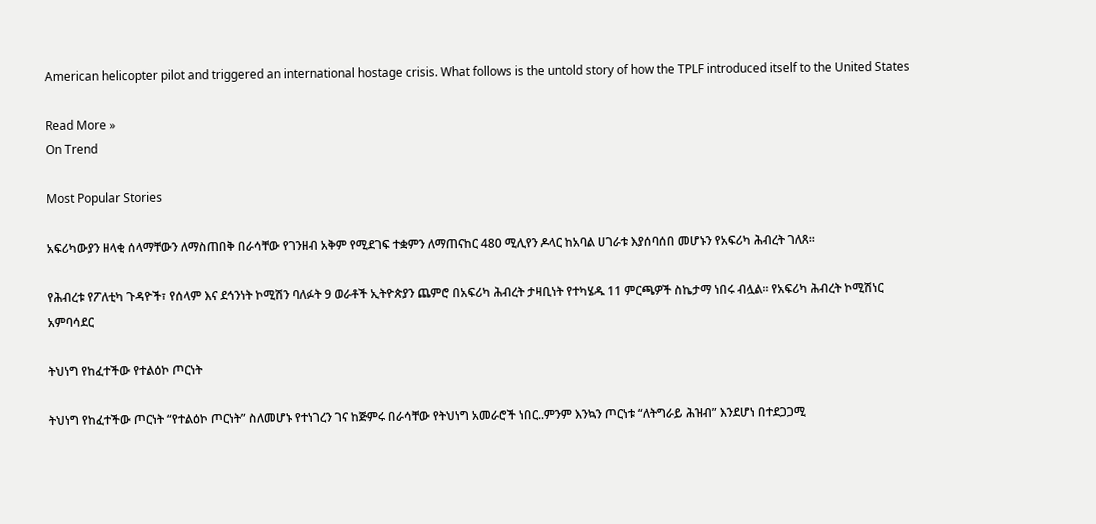American helicopter pilot and triggered an international hostage crisis. What follows is the untold story of how the TPLF introduced itself to the United States

Read More »
On Trend

Most Popular Stories

አፍሪካውያን ዘላቂ ሰላማቸውን ለማስጠበቅ በራሳቸው የገንዘብ አቅም የሚደገፍ ተቋምን ለማጠናከር 480 ሚሊየን ዶላር ከአባል ሀገራቱ እያሰባሰበ መሆኑን የአፍሪካ ሕብረት ገለጸ፡፡

የሕብረቱ የፖለቲካ ጉዳዮች፣ የሰላም እና ደኅንነት ኮሚሽን ባለፉት 9 ወራቶች ኢትዮጵያን ጨምሮ በአፍሪካ ሕብረት ታዛቢነት የተካሄዱ 11 ምርጫዎች ስኬታማ ነበሩ ብሏል፡፡ የአፍሪካ ሕብረት ኮሚሽነር አምባሳደር

ትህነግ የከፈተችው የተልዕኮ ጦርነት

ትህነግ የከፈተችው ጦርነት “የተልዕኮ ጦርነት” ስለመሆኑ የተነገረን ገና ከጅምሩ በራሳቸው የትህነግ አመራሮች ነበር..ምንም እንኳን ጦርነቱ “ለትግራይ ሕዝብ” እንደሆነ በተደጋጋሚ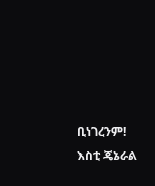ቢነገረንም! እስቲ ጄኔራል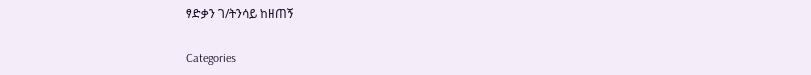ፃድቃን ገ/ትንሳይ ከዘጠኝ

Categories